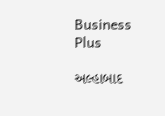Business Plus

અલ્હાબાદ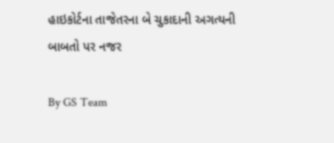હાઇકોર્ટના તાજેતરના બે ચુકાદાની અગત્યની બાબતો પર નજર

By GS Team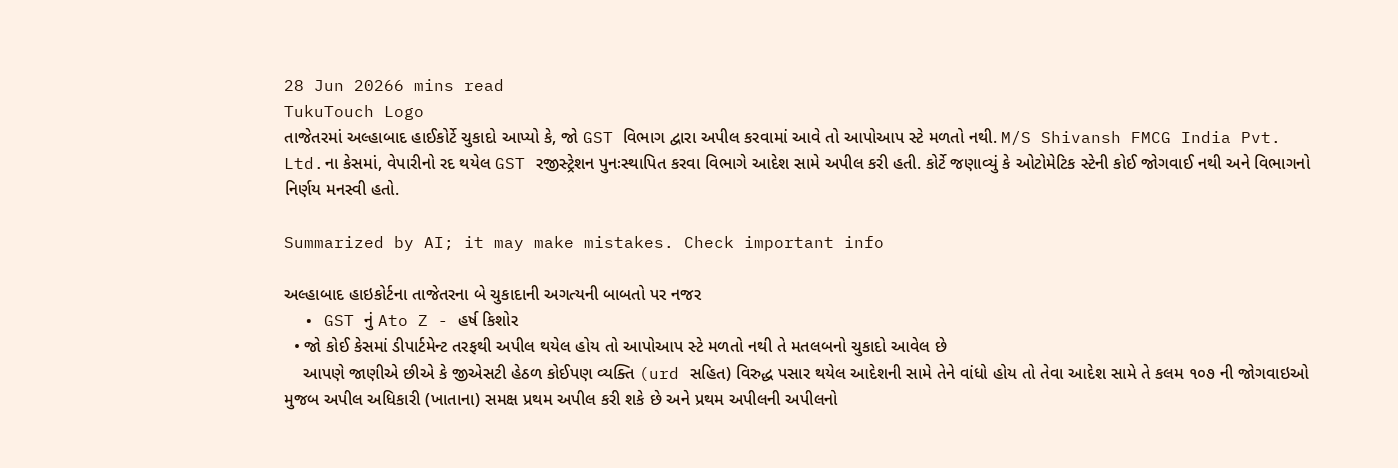28 Jun 20266 mins read
TukuTouch Logo
તાજેતરમાં અલ્હાબાદ હાઈકોર્ટે ચુકાદો આપ્યો કે, જો GST વિભાગ દ્વારા અપીલ કરવામાં આવે તો આપોઆપ સ્ટે મળતો નથી. M/S Shivansh FMCG India Pvt. Ltd.ના કેસમાં, વેપારીનો રદ થયેલ GST રજીસ્ટ્રેશન પુનઃસ્થાપિત કરવા વિભાગે આદેશ સામે અપીલ કરી હતી. કોર્ટે જણાવ્યું કે ઓટોમેટિક સ્ટેની કોઈ જોગવાઈ નથી અને વિભાગનો નિર્ણય મનસ્વી હતો.

Summarized by AI; it may make mistakes. Check important info

અલ્હાબાદ હાઇકોર્ટના તાજેતરના બે ચુકાદાની અગત્યની બાબતો પર નજર
  • GST નું Ato Z - હર્ષ કિશોર
  • જો કોઈ કેસમાં ડીપાર્ટમેન્ટ તરફથી અપીલ થયેલ હોય તો આપોઆપ સ્ટે મળતો નથી તે મતલબનો ચુકાદો આવેલ છે
    આપણે જાણીએ છીએ કે જીએસટી હેઠળ કોઈપણ વ્યક્તિ (urd સહિત) વિરુદ્ધ પસાર થયેલ આદેશની સામે તેને વાંધો હોય તો તેવા આદેશ સામે તે કલમ ૧૦૭ ની જોગવાઇઓ મુજબ અપીલ અધિકારી (ખાતાના) સમક્ષ પ્રથમ અપીલ કરી શકે છે અને પ્રથમ અપીલની અપીલનો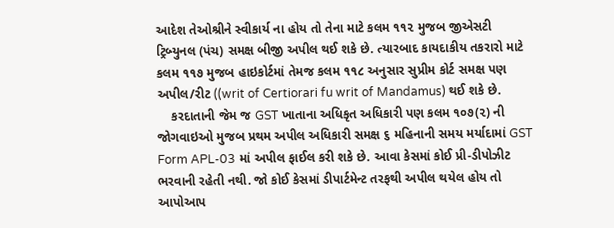આદેશ તેઓશ્રીને સ્વીકાર્ય ના હોય તો તેના માટે કલમ ૧૧૨ મુજબ જીએસટી ટ્રિબ્યુનલ (પંચ) સમક્ષ બીજી અપીલ થઈ શકે છે. ત્યારબાદ કાયદાકીય તકરારો માટે કલમ ૧૧૭ મુજબ હાઇકોર્ટમાં તેમજ કલમ ૧૧૮ અનુસાર સુપ્રીમ કોર્ટ સમક્ષ પણ અપીલ/રીટ ((writ of Certiorari fu writ of Mandamus) થઈ શકે છે.
    કરદાતાની જેમ જ GST ખાતાના અધિકૃત અધિકારી પણ કલમ ૧૦૭(૨) ની જોગવાઇઓ મુજબ પ્રથમ અપીલ અધિકારી સમક્ષ ૬ મહિનાની સમય મર્યાદામાં GST Form APL-03 માં અપીલ ફાઈલ કરી શકે છે. આવા કેસમાં કોઈ પ્રી-ડીપોઝીટ ભરવાની રહેતી નથી. જો કોઈ કેસમાં ડીપાર્ટમેન્ટ તરફથી અપીલ થયેલ હોય તો આપોઆપ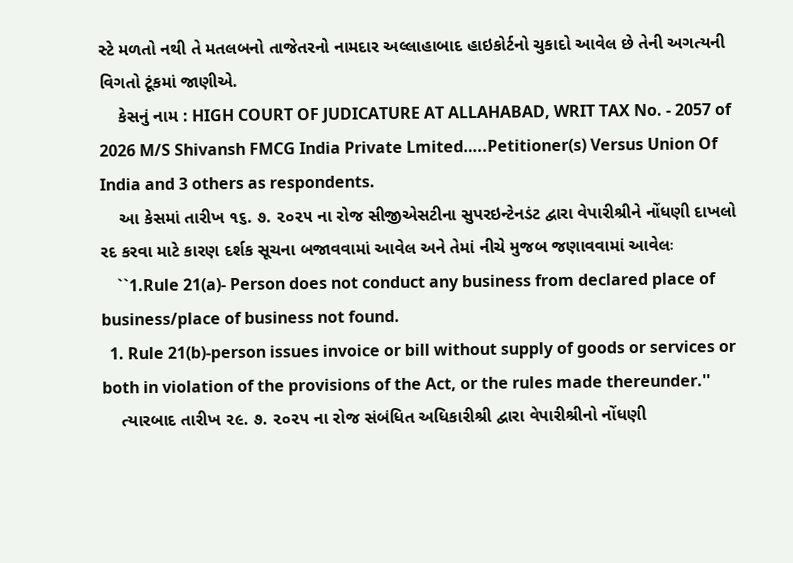સ્ટે મળતો નથી તે મતલબનો તાજેતરનો નામદાર અલ્લાહાબાદ હાઇકોર્ટનો ચુકાદો આવેલ છે તેની અગત્યની વિગતો ટૂંકમાં જાણીએ.
    કેસનું નામ : HIGH COURT OF JUDICATURE AT ALLAHABAD, WRIT TAX No. - 2057 of 2026 M/S Shivansh FMCG India Private Lmited…..Petitioner(s) Versus Union Of India and 3 others as respondents.
    આ કેસમાં તારીખ ૧૬. ૭. ૨૦૨૫ ના રોજ સીજીએસટીના સુપરઇન્ટેનડંટ દ્વારા વેપારીશ્રીને નોંધણી દાખલો રદ કરવા માટે કારણ દર્શક સૂચના બજાવવામાં આવેલ અને તેમાં નીચે મુજબ જણાવવામાં આવેલઃ
    ``1.Rule 21(a)- Person does not conduct any business from declared place of business/place of business not found.
  1. Rule 21(b)-person issues invoice or bill without supply of goods or services or both in violation of the provisions of the Act, or the rules made thereunder.''
    ત્યારબાદ તારીખ ૨૯. ૭. ૨૦૨૫ ના રોજ સંબંધિત અધિકારીશ્રી દ્વારા વેપારીશ્રીનો નોંધણી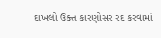દાખલો ઉક્ત કારણોસર રદ કરવામાં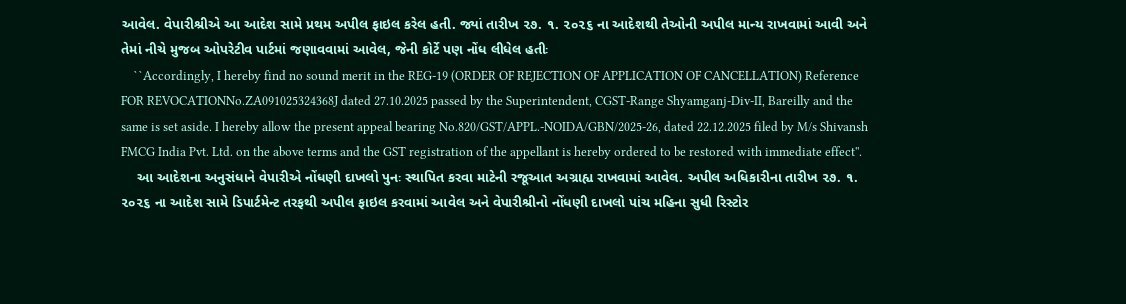આવેલ. વેપારીશ્રીએ આ આદેશ સામે પ્રથમ અપીલ ફાઇલ કરેલ હતી. જ્યાં તારીખ ૨૭. ૧. ૨૦૨૬ ના આદેશથી તેઓની અપીલ માન્ય રાખવામાં આવી અને તેમાં નીચે મુજબ ઓપરેટીવ પાર્ટમાં જણાવવામાં આવેલ, જેની કોર્ટે પણ નોંધ લીધેલ હતીઃ
    ``Accordingly, I hereby find no sound merit in the REG-19 (ORDER OF REJECTION OF APPLICATION OF CANCELLATION) Reference FOR REVOCATIONNo.ZA091025324368J dated 27.10.2025 passed by the Superintendent, CGST-Range Shyamganj-Div-II, Bareilly and the same is set aside. I hereby allow the present appeal bearing No.820/GST/APPL.-NOIDA/GBN/2025-26, dated 22.12.2025 filed by M/s Shivansh FMCG India Pvt. Ltd. on the above terms and the GST registration of the appellant is hereby ordered to be restored with immediate effect''.
    આ આદેશના અનુસંધાને વેપારીએ નોંધણી દાખલો પુનઃ સ્થાપિત કરવા માટેની રજૂઆત અગ્રાહ્ય રાખવામાં આવેલ. અપીલ અધિકારીના તારીખ ૨૭. ૧. ૨૦૨૬ ના આદેશ સામે ડિપાર્ટમેન્ટ તરફથી અપીલ ફાઇલ કરવામાં આવેલ અને વેપારીશ્રીનો નોંધણી દાખલો પાંચ મહિના સુધી રિસ્ટોર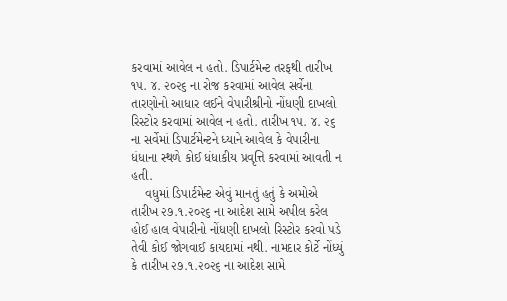કરવામાં આવેલ ન હતો. ડિપાર્ટમેન્ટ તરફથી તારીખ ૧૫. ૪. ૨૦૨૬ ના રોજ કરવામાં આવેલ સર્વેના તારણોનો આધાર લઈને વેપારીશ્રીનો નોંધણી દાખલો રિસ્ટોર કરવામાં આવેલ ન હતો. તારીખ ૧૫. ૪. ૨૬ ના સર્વેમાં ડિપાર્ટમેન્ટને ધ્યાને આવેલ કે વેપારીના ધંધાના સ્થળે કોઈ ધંધાકીય પ્રવૃત્તિ કરવામાં આવતી ન હતી.
    વધુમાં ડિપાર્ટમેન્ટ એવું માનતું હતું કે અમોએ તારીખ ૨૭.૧.૨૦૨૬ ના આદેશ સામે અપીલ કરેલ હોઈ હાલ વેપારીનો નોંધણી દાખલો રિસ્ટોર કરવો પડે તેવી કોઈ જોગવાઈ કાયદામાં નથી. નામદાર કોર્ટે નોંધ્યું કે તારીખ ૨૭.૧.૨૦૨૬ ના આદેશ સામે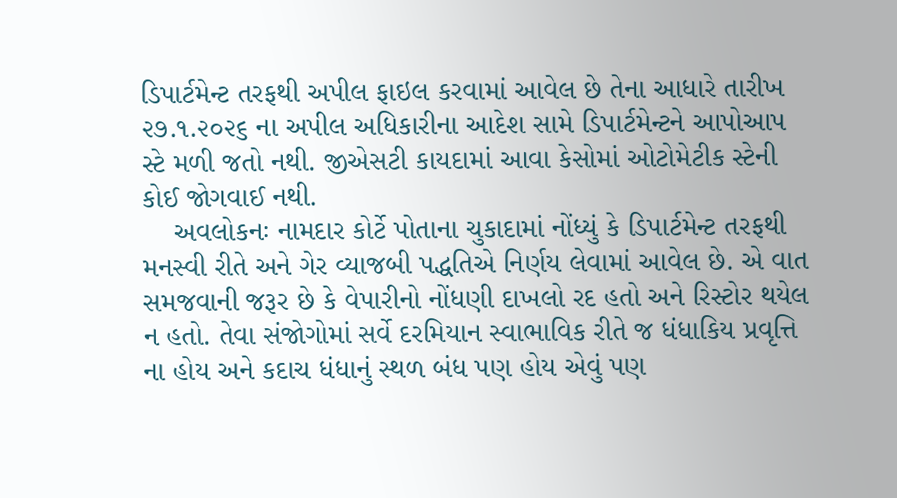ડિપાર્ટમેન્ટ તરફથી અપીલ ફાઇલ કરવામાં આવેલ છે તેના આધારે તારીખ ૨૭.૧.૨૦૨૬ ના અપીલ અધિકારીના આદેશ સામે ડિપાર્ટમેન્ટને આપોઆપ સ્ટે મળી જતો નથી. જીએસટી કાયદામાં આવા કેસોમાં ઓટોમેટીક સ્ટેની કોઈ જોગવાઈ નથી.
    અવલોકનઃ નામદાર કોર્ટે પોતાના ચુકાદામાં નોંધ્યું કે ડિપાર્ટમેન્ટ તરફથી મનસ્વી રીતે અને ગેર વ્યાજબી પદ્ધતિએ નિર્ણય લેવામાં આવેલ છે. એ વાત સમજવાની જરૂર છે કે વેપારીનો નોંધણી દાખલો રદ હતો અને રિસ્ટોર થયેલ ન હતો. તેવા સંજોગોમાં સર્વે દરમિયાન સ્વાભાવિક રીતે જ ધંધાકિય પ્રવૃત્તિ ના હોય અને કદાચ ધંધાનું સ્થળ બંધ પણ હોય એવું પણ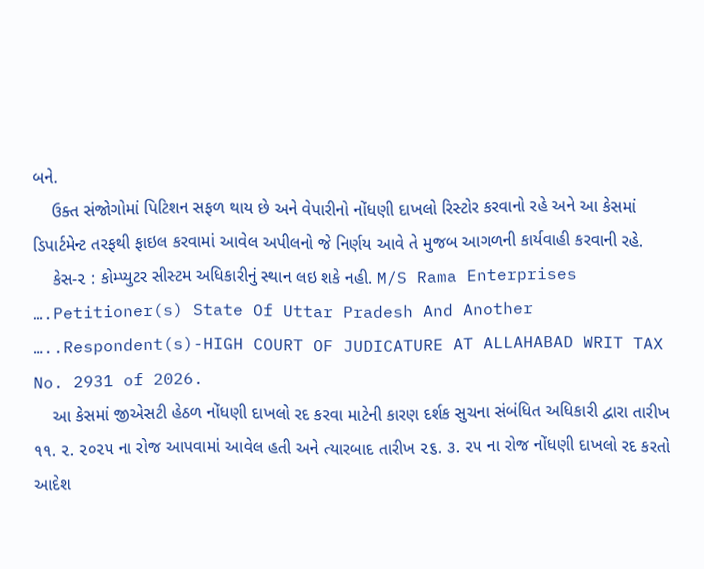બને.
    ઉક્ત સંજોગોમાં પિટિશન સફળ થાય છે અને વેપારીનો નોંધણી દાખલો રિસ્ટોર કરવાનો રહે અને આ કેસમાં ડિપાર્ટમેન્ટ તરફથી ફાઇલ કરવામાં આવેલ અપીલનો જે નિર્ણય આવે તે મુજબ આગળની કાર્યવાહી કરવાની રહે.
    કેસ-૨ : કોમ્પ્યુટર સીસ્ટમ અધિકારીનું સ્થાન લઇ શકે નહી. M/S Rama Enterprises ….Petitioner(s) State Of Uttar Pradesh And Another …..Respondent(s)-HIGH COURT OF JUDICATURE AT ALLAHABAD WRIT TAX No. 2931 of 2026.
    આ કેસમાં જીએસટી હેઠળ નોંધણી દાખલો રદ કરવા માટેની કારણ દર્શક સુચના સંબંધિત અધિકારી દ્વારા તારીખ ૧૧. ૨. ૨૦૨૫ ના રોજ આપવામાં આવેલ હતી અને ત્યારબાદ તારીખ ૨૬. ૩. ૨૫ ના રોજ નોંધણી દાખલો રદ કરતો આદેશ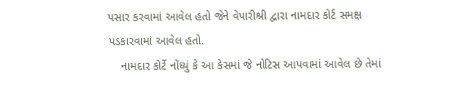પસાર કરવામાં આવેલ હતો જેને વેપારીશ્રી દ્વારા નામદાર કોર્ટ સમક્ષ પડકારવામાં આવેલ હતો.
    નામદાર કોર્ટે નોંધ્યું કે આ કેસમાં જે નોટિસ આપવામાં આવેલ છે તેમાં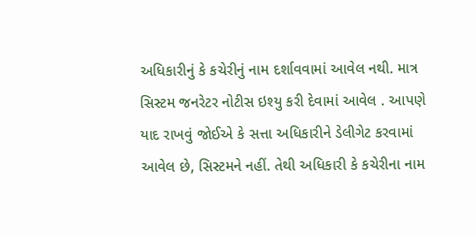અધિકારીનું કે કચેરીનું નામ દર્શાવવામાં આવેલ નથી. માત્ર સિસ્ટમ જનરેટર નોટીસ ઇશ્યુ કરી દેવામાં આવેલ . આપણે યાદ રાખવું જોઈએ કે સત્તા અધિકારીને ડેલીગેટ કરવામાં આવેલ છે, સિસ્ટમને નહીં. તેથી અધિકારી કે કચેરીના નામ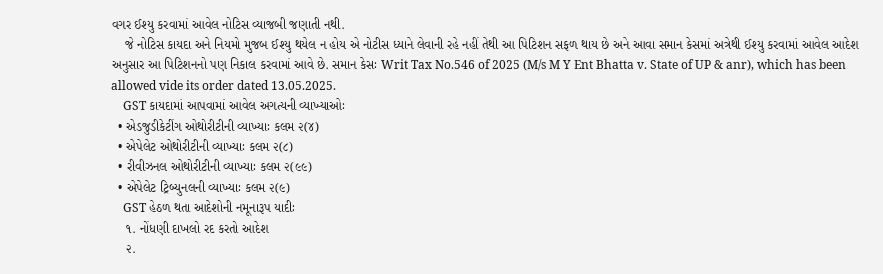વગર ઈશ્યુ કરવામાં આવેલ નોટિસ વ્યાજબી જણાતી નથી.
    જે નોટિસ કાયદા અને નિયમો મુજબ ઈશ્યુ થયેલ ન હોય એ નોટીસ ધ્યાને લેવાની રહે નહીં તેથી આ પિટિશન સફળ થાય છે અને આવા સમાન કેસમાં અત્રેથી ઈશ્યુ કરવામાં આવેલ આદેશ અનુસાર આ પિટિશનનો પણ નિકાલ કરવામાં આવે છે. સમાન કેસઃ Writ Tax No.546 of 2025 (M/s M Y Ent Bhatta v. State of UP & anr), which has been allowed vide its order dated 13.05.2025.
    GST કાયદામાં આપવામાં આવેલ અગત્યની વ્યાખ્યાઓઃ
  • એડજુડીકેટીંગ ઓથોરીટીની વ્યાખ્યાઃ કલમ ૨(૪)
  • એપેલેટ ઓથોરીટીની વ્યાખ્યાઃ કલમ ૨(૮)
  • રીવીઝનલ ઓથોરીટીની વ્યાખ્યાઃ કલમ ૨(૯૯)
  • એપેલેટ ટ્રિબ્યુનલની વ્યાખ્યાઃ કલમ ૨(૯)
    GST હેઠળ થતા આદેશોની નમૂનારૂપ યાદીઃ
    ૧. નોંધણી દાખલો રદ કરતો આદેશ
    ૨.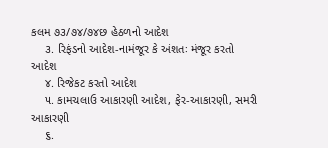કલમ ૭૩/૭૪/૭૪છ હેઠળનો આદેશ
    ૩. રિફંડનો આદેશ-નામંજૂર કે અંશતઃ મંજૂર કરતો આદેશ
    ૪. રિજેકટ કરતો આદેશ
    ૫. કામચલાઉ આકારણી આદેશ, ફેર-આકારણી, સમરી આકારણી
    ૬.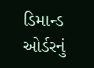ડિમાન્ડ ઓર્ડરનું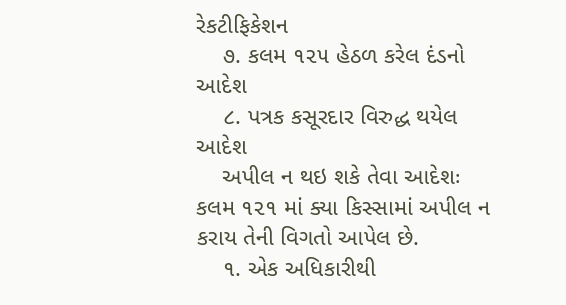રેકટીફિકેશન
    ૭. કલમ ૧૨૫ હેઠળ કરેલ દંડનો આદેશ
    ૮. પત્રક કસૂરદાર વિરુદ્ધ થયેલ આદેશ
    અપીલ ન થઇ શકે તેવા આદેશઃ કલમ ૧૨૧ માં ક્યા કિસ્સામાં અપીલ ન કરાય તેની વિગતો આપેલ છે.
    ૧. એક અધિકારીથી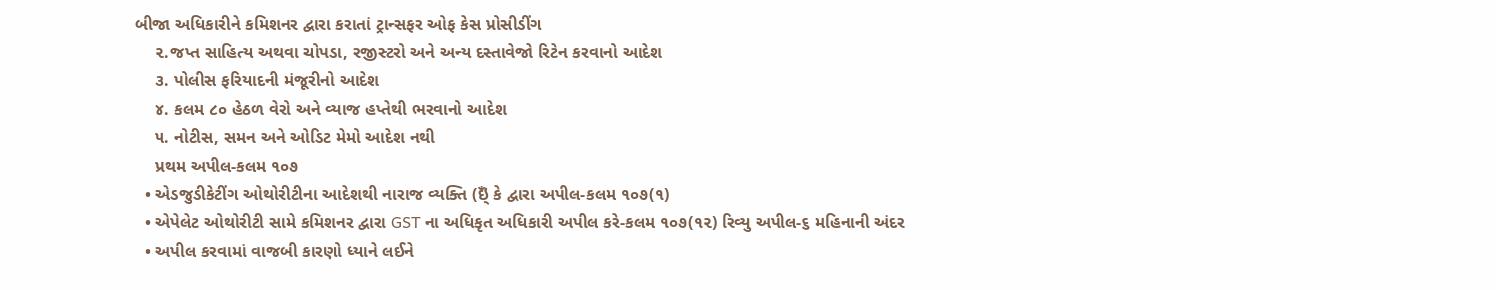બીજા અધિકારીને કમિશનર દ્વારા કરાતાં ટ્રાન્સફર ઓફ કેસ પ્રોસીડીંગ
    ૨.જપ્ત સાહિત્ય અથવા ચોપડા, રજીસ્ટરો અને અન્ય દસ્તાવેજો રિટેન કરવાનો આદેશ
    ૩. પોલીસ ફરિયાદની મંજૂરીનો આદેશ
    ૪. કલમ ૮૦ હેઠળ વેરો અને વ્યાજ હપ્તેથી ભરવાનો આદેશ
    ૫. નોટીસ, સમન અને ઓડિટ મેમો આદેશ નથી
    પ્રથમ અપીલ-કલમ ૧૦૭
  • એડજુડીકેટીંગ ઓથોરીટીના આદેશથી નારાજ વ્યક્તિ (ઇ્ઁ કે દ્વારા અપીલ-કલમ ૧૦૭(૧)
  • એપેલેટ ઓથોરીટી સામે કમિશનર દ્વારા GST ના અધિકૃત અધિકારી અપીલ કરે-કલમ ૧૦૭(૧૨) રિવ્યુ અપીલ-૬ મહિનાની અંદર
  • અપીલ કરવામાં વાજબી કારણો ધ્યાને લઈને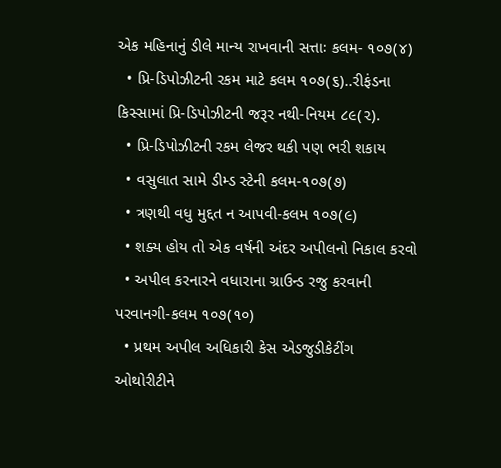એક મહિનાનું ડીલે માન્ય રાખવાની સત્તાઃ કલમ- ૧૦૭(૪)
  • પ્રિ-ડિપોઝીટની રકમ માટે કલમ ૧૦૭(૬)..રીફંડના કિસ્સામાં પ્રિ-ડિપોઝીટની જરૂર નથી-નિયમ ૮૯(૨).
  • પ્રિ-ડિપોઝીટની રકમ લેજર થકી પણ ભરી શકાય
  • વસુલાત સામે ડીમ્ડ સ્ટેની કલમ-૧૦૭(૭)
  • ત્રણથી વધુ મુદ્દત ન આપવી-કલમ ૧૦૭(૯)
  • શક્ય હોય તો એક વર્ષની અંદર અપીલનો નિકાલ કરવો
  • અપીલ કરનારને વધારાના ગ્રાઉન્ડ રજુ કરવાની પરવાનગી-કલમ ૧૦૭(૧૦)
  • પ્રથમ અપીલ અધિકારી કેસ એડજુડીકેટીંગ ઓથોરીટીને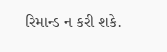રિમાન્ડ ન કરી શકે.